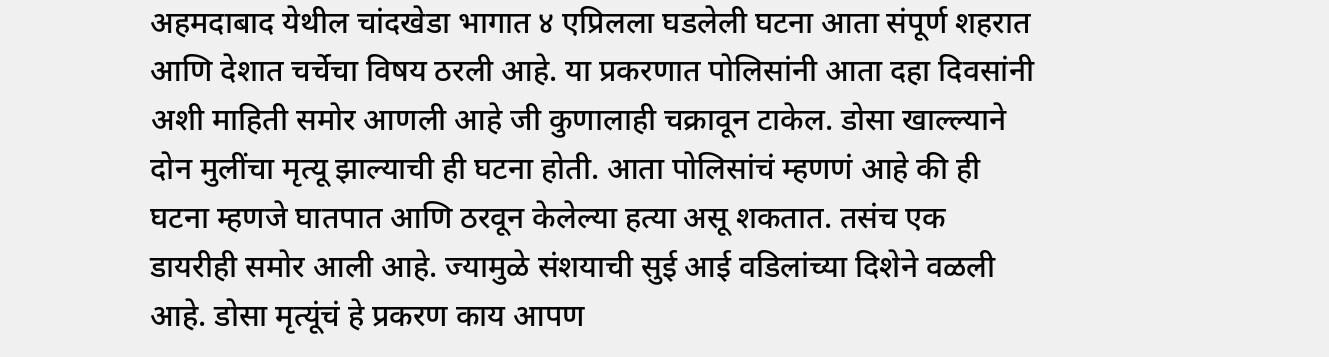अहमदाबाद येथील चांदखेडा भागात ४ एप्रिलला घडलेली घटना आता संपूर्ण शहरात आणि देशात चर्चेचा विषय ठरली आहे. या प्रकरणात पोलिसांनी आता दहा दिवसांनी अशी माहिती समोर आणली आहे जी कुणालाही चक्रावून टाकेल. डोसा खाल्ल्याने दोन मुलींचा मृत्यू झाल्याची ही घटना होती. आता पोलिसांचं म्हणणं आहे की ही घटना म्हणजे घातपात आणि ठरवून केलेल्या हत्या असू शकतात. तसंच एक डायरीही समोर आली आहे. ज्यामुळे संशयाची सुई आई वडिलांच्या दिशेने वळली आहे. डोसा मृत्यूंचं हे प्रकरण काय आपण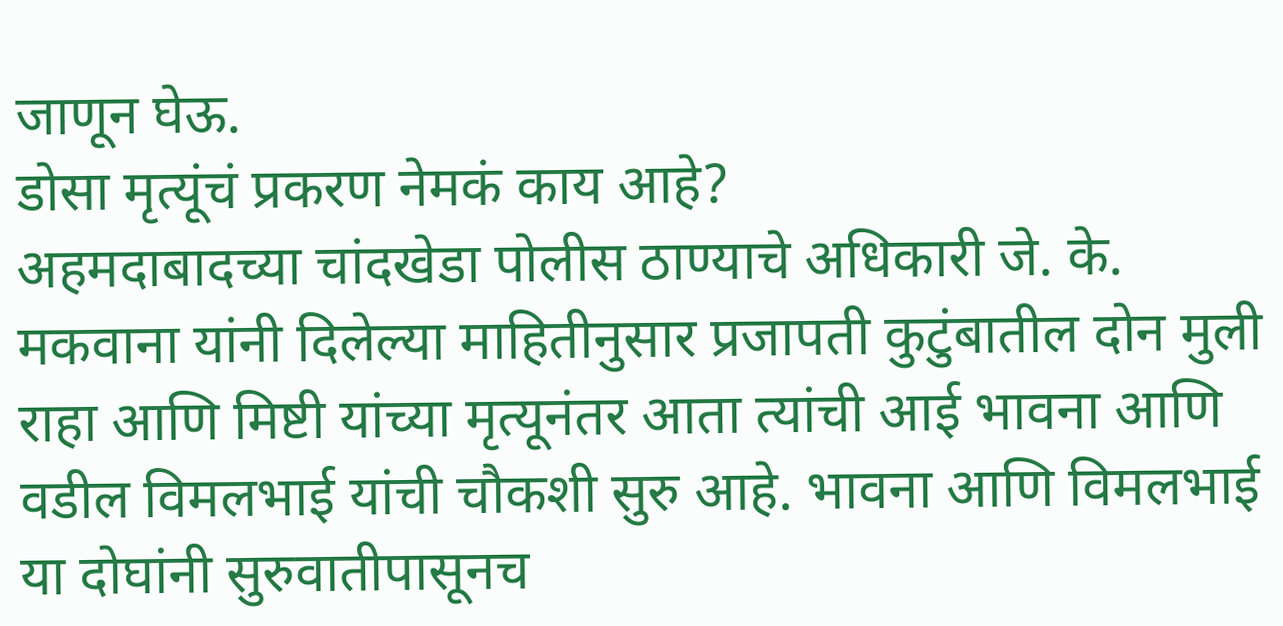जाणून घेऊ.
डोसा मृत्यूंचं प्रकरण नेमकं काय आहे?
अहमदाबादच्या चांदखेडा पोलीस ठाण्याचे अधिकारी जे. के. मकवाना यांनी दिलेल्या माहितीनुसार प्रजापती कुटुंबातील दोन मुली राहा आणि मिष्टी यांच्या मृत्यूनंतर आता त्यांची आई भावना आणि वडील विमलभाई यांची चौकशी सुरु आहे. भावना आणि विमलभाई या दोघांनी सुरुवातीपासूनच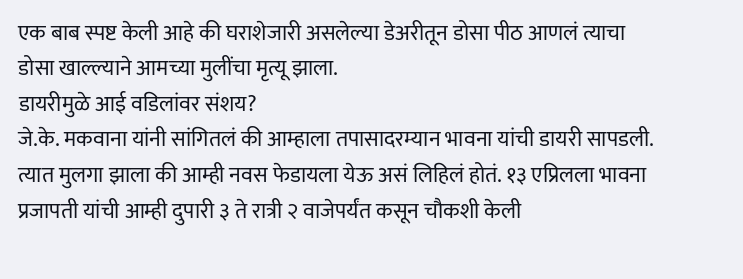एक बाब स्पष्ट केली आहे की घराशेजारी असलेल्या डेअरीतून डोसा पीठ आणलं त्याचा डोसा खाल्ल्याने आमच्या मुलींचा मृत्यू झाला.
डायरीमुळे आई वडिलांवर संशय?
जे.के. मकवाना यांनी सांगितलं की आम्हाला तपासादरम्यान भावना यांची डायरी सापडली. त्यात मुलगा झाला की आम्ही नवस फेडायला येऊ असं लिहिलं होतं. १३ एप्रिलला भावना प्रजापती यांची आम्ही दुपारी ३ ते रात्री २ वाजेपर्यंत कसून चौकशी केली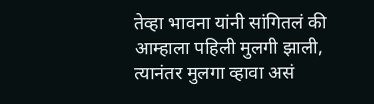तेव्हा भावना यांनी सांगितलं की आम्हाला पहिली मुलगी झाली, त्यानंतर मुलगा व्हावा असं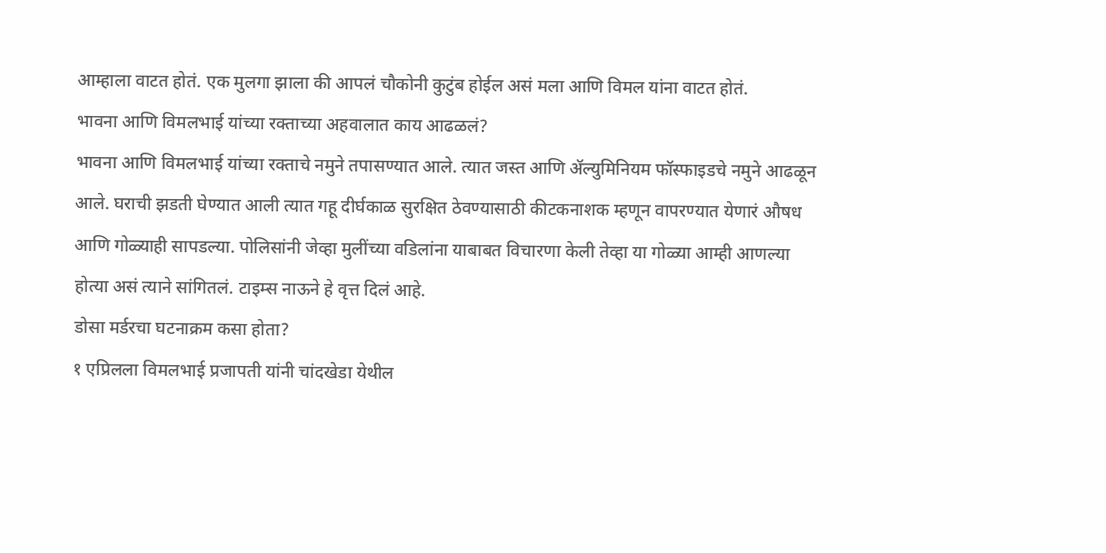आम्हाला वाटत होतं. एक मुलगा झाला की आपलं चौकोनी कुटुंब होईल असं मला आणि विमल यांना वाटत होतं.
भावना आणि विमलभाई यांच्या रक्ताच्या अहवालात काय आढळलं?
भावना आणि विमलभाई यांच्या रक्ताचे नमुने तपासण्यात आले. त्यात जस्त आणि ॲल्युमिनियम फॉस्फाइडचे नमुने आढळून आले. घराची झडती घेण्यात आली त्यात गहू दीर्घकाळ सुरक्षित ठेवण्यासाठी कीटकनाशक म्हणून वापरण्यात येणारं औषध आणि गोळ्याही सापडल्या. पोलिसांनी जेव्हा मुलींच्या वडिलांना याबाबत विचारणा केली तेव्हा या गोळ्या आम्ही आणल्या होत्या असं त्याने सांगितलं. टाइम्स नाऊने हे वृत्त दिलं आहे.
डोसा मर्डरचा घटनाक्रम कसा होता?
१ एप्रिलला विमलभाई प्रजापती यांनी चांदखेडा येथील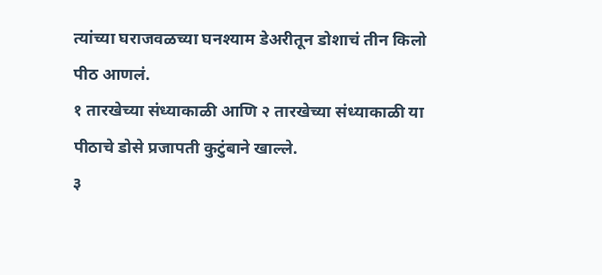त्यांच्या घराजवळच्या घनश्याम डेअरीतून डोशाचं तीन किलो पीठ आणलं.
१ तारखेच्या संध्याकाळी आणि २ तारखेच्या संध्याकाळी या पीठाचे डोसे प्रजापती कुटुंबाने खाल्ले.
३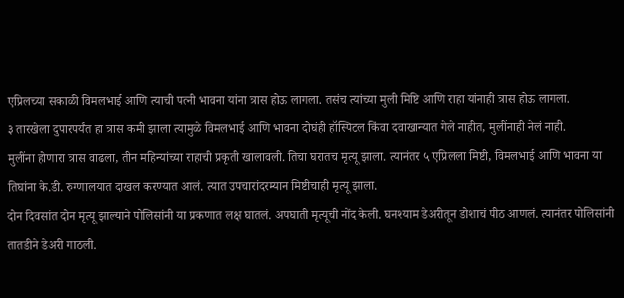एप्रिलच्या सकाळी विमलभाई आणि त्याची पत्नी भावना यांना त्रास होऊ लागला. तसंच त्यांच्या मुली मिष्टि आणि राहा यांनाही त्रास होऊ लागला.
३ तारखेला दुपारपर्यंत हा त्रास कमी झाला त्यामुळे विमलभाई आणि भावना दोघंही हॉस्पिटल किंवा दवाखान्यात गेले नाहीत, मुलींनाही नेलं नाही.
मुलींना होणारा त्रास वाढला, तीन महिन्यांच्या राहाची प्रकृती खालावली. तिचा घरातच मृत्यू झाला. त्यानंतर ५ एप्रिलला मिष्टी, विमलभाई आणि भावना या तिघांना के.डी. रुग्णालयात दाखल करण्यात आलं. त्यात उपचारांदरम्यान मिष्टीचाही मृत्यू झाला.
दोन दिवसांत दोन मृत्यू झाल्याने पोलिसांनी या प्रकणात लक्ष घातलं. अपघाती मृत्यूची नोंद केली. घनश्याम डेअरीतून डोशाचं पीठ आणलं. त्यानंतर पोलिसांनी तातडीने डेअरी गाठली.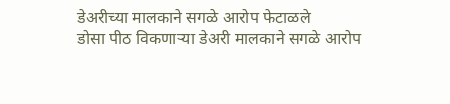डेअरीच्या मालकाने सगळे आरोप फेटाळले
डोसा पीठ विकणाऱ्या डेअरी मालकाने सगळे आरोप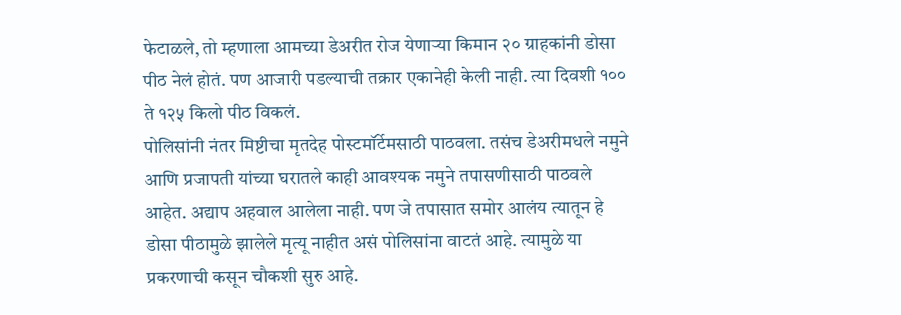फेटाळले, तो म्हणाला आमच्या डेअरीत रोज येणाऱ्या किमान २० ग्राहकांनी डोसा पीठ नेलं होतं. पण आजारी पडल्याची तक्रार एकानेही केली नाही. त्या दिवशी १०० ते १२५ किलो पीठ विकलं.
पोलिसांनी नंतर मिष्टीचा मृतदेह पोस्टमॉर्टेमसाठी पाठवला. तसंच डेअरीमधले नमुने आणि प्रजापती यांच्या घरातले काही आवश्यक नमुने तपासणीसाठी पाठवले आहेत. अद्याप अहवाल आलेला नाही. पण जे तपासात समोर आलंय त्यातून हे डोसा पीठामुळे झालेले मृत्यू नाहीत असं पोलिसांना वाटतं आहे. त्यामुळे या प्रकरणाची कसून चौकशी सुरु आहे.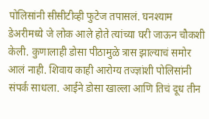पोलिसांनी सीसीटीव्ही फुटेज तपासलं. घनश्याम डेअरीमध्ये जे लोक आले होते त्यांच्या घरी जाऊन चौकशी केली. कुणालाही डोसा पीठामुळे त्रास झाल्याचं समोर आलं नाही. शिवाय काही आरोग्य तज्ज्ञांशी पोलिसांनी संपर्क साधला. आईने डोसा खाल्ला आणि तिचं दूध तीन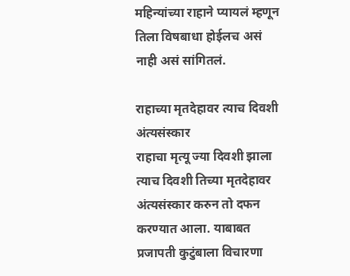महिन्यांच्या राहाने प्यायलं म्हणून तिला विषबाधा होईलच असं नाही असं सांगितलं.

राहाच्या मृतदेहावर त्याच दिवशी अंत्यसंस्कार
राहाचा मृत्यू ज्या दिवशी झाला त्याच दिवशी तिच्या मृतदेहावर अंत्यसंस्कार करुन तो दफन करण्यात आला. याबाबत प्रजापती कुटुंबाला विचारणा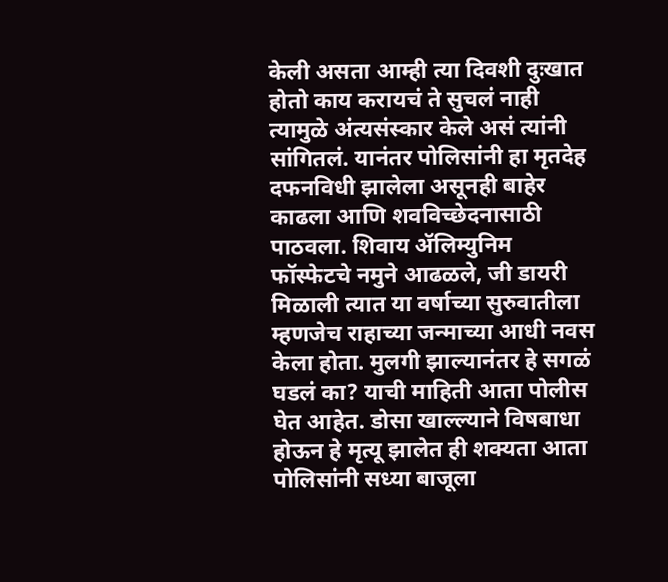केली असता आम्ही त्या दिवशी दुःखात होतो काय करायचं ते सुचलं नाही त्यामुळे अंत्यसंस्कार केले असं त्यांनी सांगितलं. यानंतर पोलिसांनी हा मृतदेह दफनविधी झालेला असूनही बाहेर काढला आणि शवविच्छेदनासाठी पाठवला. शिवाय ॲलिम्युनिम फॉस्फेटचे नमुने आढळले, जी डायरी मिळाली त्यात या वर्षाच्या सुरुवातीला म्हणजेच राहाच्या जन्माच्या आधी नवस केला होता. मुलगी झाल्यानंतर हे सगळं घडलं का? याची माहिती आता पोलीस घेत आहेत. डोसा खाल्ल्याने विषबाधा होऊन हे मृत्यू झालेत ही शक्यता आता पोलिसांनी सध्या बाजूला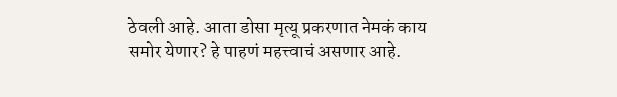ठेवली आहे. आता डोसा मृत्यू प्रकरणात नेमकं काय समोर येणार? हे पाहणं महत्त्वाचं असणार आहे.